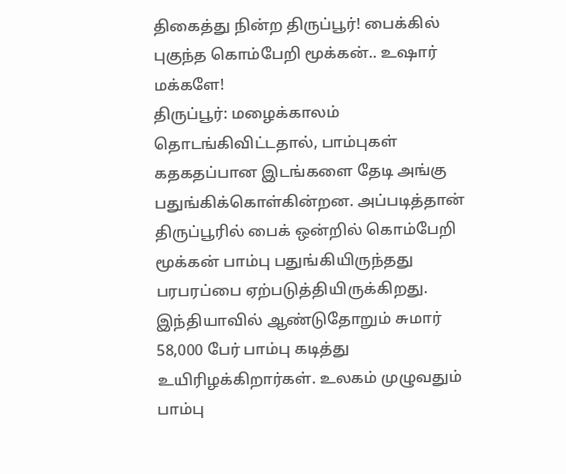திகைத்து நின்ற திருப்பூர்! பைக்கில் புகுந்த கொம்பேறி மூக்கன்.. உஷார் மக்களே!
திருப்பூர்: மழைக்காலம் தொடங்கிவிட்டதால், பாம்புகள் கதகதப்பான இடங்களை தேடி அங்கு பதுங்கிக்கொள்கின்றன. அப்படித்தான் திருப்பூரில் பைக் ஒன்றில் கொம்பேறி மூக்கன் பாம்பு பதுங்கியிருந்தது பரபரப்பை ஏற்படுத்தியிருக்கிறது.
இந்தியாவில் ஆண்டுதோறும் சுமார் 58,000 பேர் பாம்பு கடித்து உயிரிழக்கிறார்கள். உலகம் முழுவதும் பாம்பு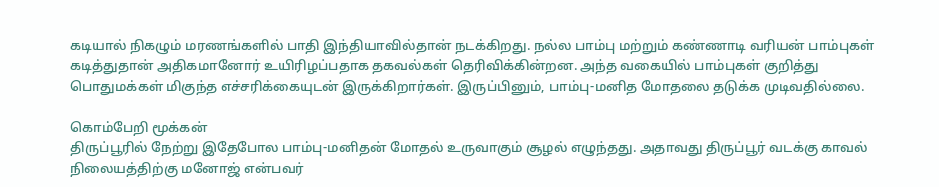கடியால் நிகழும் மரணங்களில் பாதி இந்தியாவில்தான் நடக்கிறது. நல்ல பாம்பு மற்றும் கண்ணாடி வரியன் பாம்புகள் கடித்துதான் அதிகமானோர் உயிரிழப்பதாக தகவல்கள் தெரிவிக்கின்றன. அந்த வகையில் பாம்புகள் குறித்து பொதுமக்கள் மிகுந்த எச்சரிக்கையுடன் இருக்கிறார்கள். இருப்பினும், பாம்பு-மனித மோதலை தடுக்க முடிவதில்லை.

கொம்பேறி மூக்கன்
திருப்பூரில் நேற்று இதேபோல பாம்பு-மனிதன் மோதல் உருவாகும் சூழல் எழுந்தது. அதாவது திருப்பூர் வடக்கு காவல் நிலையத்திற்கு மனோஜ் என்பவர்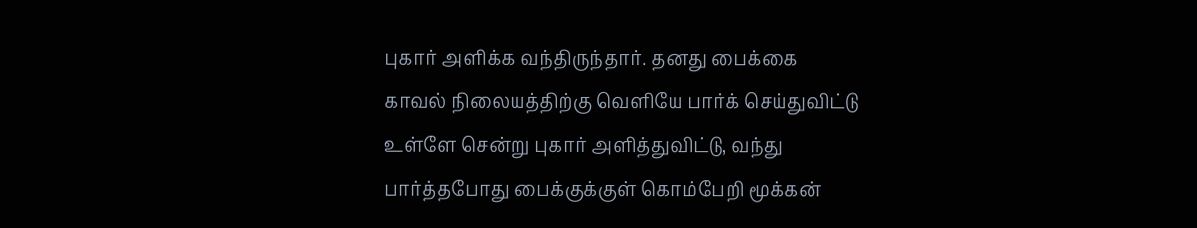புகார் அளிக்க வந்திருந்தார். தனது பைக்கை காவல் நிலையத்திற்கு வெளியே பார்க் செய்துவிட்டு உள்ளே சென்று புகார் அளித்துவிட்டு, வந்து பார்த்தபோது பைக்குக்குள் கொம்பேறி மூக்கன்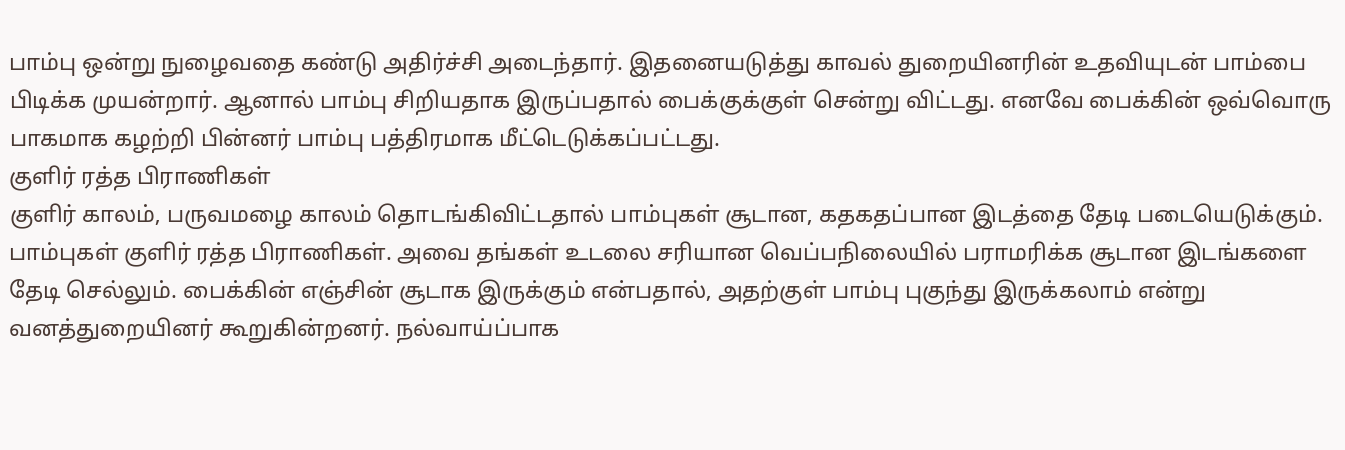பாம்பு ஒன்று நுழைவதை கண்டு அதிர்ச்சி அடைந்தார். இதனையடுத்து காவல் துறையினரின் உதவியுடன் பாம்பை பிடிக்க முயன்றார். ஆனால் பாம்பு சிறியதாக இருப்பதால் பைக்குக்குள் சென்று விட்டது. எனவே பைக்கின் ஒவ்வொரு பாகமாக கழற்றி பின்னர் பாம்பு பத்திரமாக மீட்டெடுக்கப்பட்டது.
குளிர் ரத்த பிராணிகள்
குளிர் காலம், பருவமழை காலம் தொடங்கிவிட்டதால் பாம்புகள் சூடான, கதகதப்பான இடத்தை தேடி படையெடுக்கும். பாம்புகள் குளிர் ரத்த பிராணிகள். அவை தங்கள் உடலை சரியான வெப்பநிலையில் பராமரிக்க சூடான இடங்களை தேடி செல்லும். பைக்கின் எஞ்சின் சூடாக இருக்கும் என்பதால், அதற்குள் பாம்பு புகுந்து இருக்கலாம் என்று வனத்துறையினர் கூறுகின்றனர். நல்வாய்ப்பாக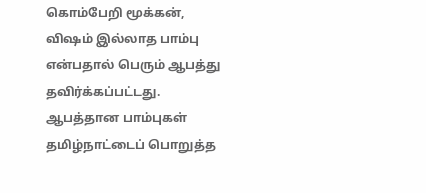கொம்பேறி மூக்கன், விஷம் இல்லாத பாம்பு என்பதால் பெரும் ஆபத்து தவிர்க்கப்பட்டது.
ஆபத்தான பாம்புகள்
தமிழ்நாட்டைப் பொறுத்த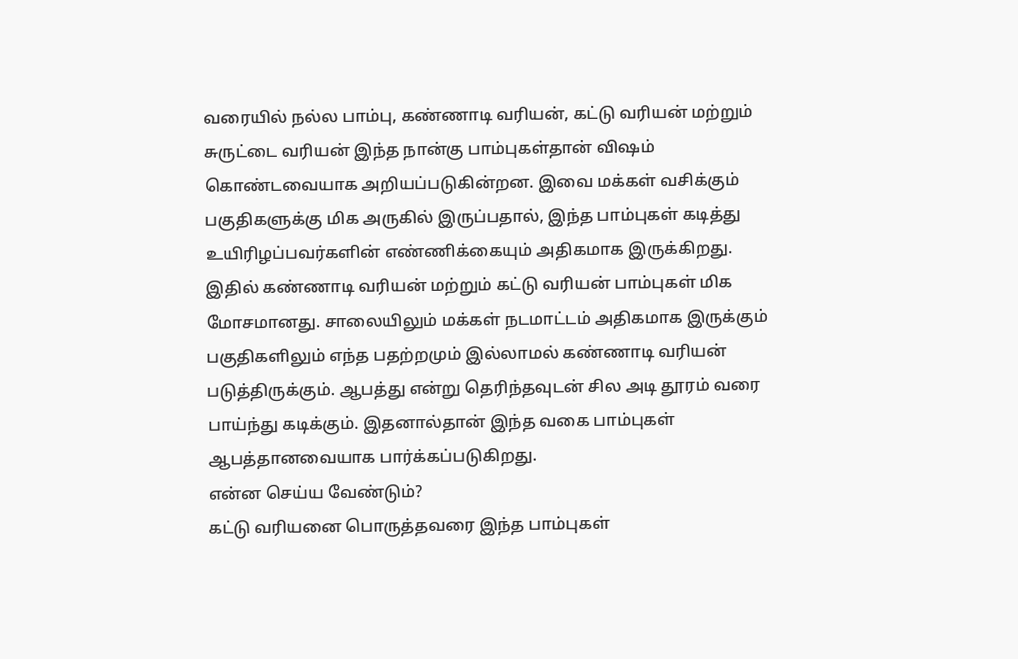வரையில் நல்ல பாம்பு, கண்ணாடி வரியன், கட்டு வரியன் மற்றும் சுருட்டை வரியன் இந்த நான்கு பாம்புகள்தான் விஷம் கொண்டவையாக அறியப்படுகின்றன. இவை மக்கள் வசிக்கும் பகுதிகளுக்கு மிக அருகில் இருப்பதால், இந்த பாம்புகள் கடித்து உயிரிழப்பவர்களின் எண்ணிக்கையும் அதிகமாக இருக்கிறது.
இதில் கண்ணாடி வரியன் மற்றும் கட்டு வரியன் பாம்புகள் மிக மோசமானது. சாலையிலும் மக்கள் நடமாட்டம் அதிகமாக இருக்கும் பகுதிகளிலும் எந்த பதற்றமும் இல்லாமல் கண்ணாடி வரியன் படுத்திருக்கும். ஆபத்து என்று தெரிந்தவுடன் சில அடி தூரம் வரை பாய்ந்து கடிக்கும். இதனால்தான் இந்த வகை பாம்புகள் ஆபத்தானவையாக பார்க்கப்படுகிறது.
என்ன செய்ய வேண்டும்?
கட்டு வரியனை பொருத்தவரை இந்த பாம்புகள்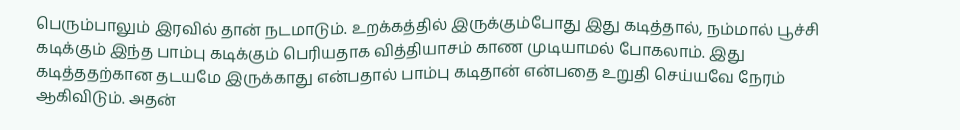பெரும்பாலும் இரவில் தான் நடமாடும். உறக்கத்தில் இருக்கும்போது இது கடித்தால், நம்மால் பூச்சி கடிக்கும் இந்த பாம்பு கடிக்கும் பெரியதாக வித்தியாசம் காண முடியாமல் போகலாம். இது கடித்ததற்கான தடயமே இருக்காது என்பதால் பாம்பு கடிதான் என்பதை உறுதி செய்யவே நேரம் ஆகிவிடும். அதன்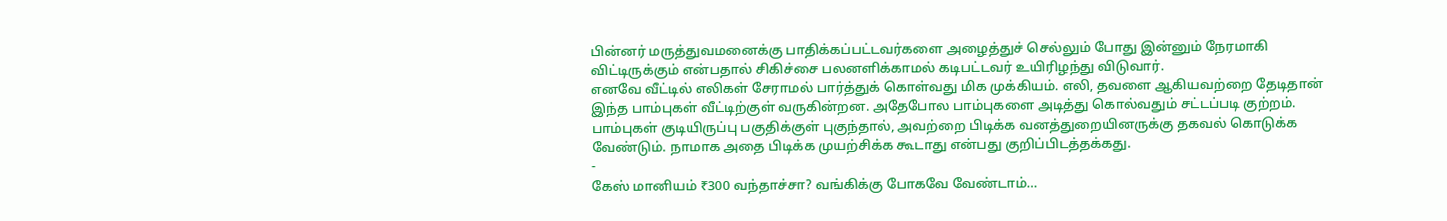பின்னர் மருத்துவமனைக்கு பாதிக்கப்பட்டவர்களை அழைத்துச் செல்லும் போது இன்னும் நேரமாகி விட்டிருக்கும் என்பதால் சிகிச்சை பலனளிக்காமல் கடிபட்டவர் உயிரிழந்து விடுவார்.
எனவே வீட்டில் எலிகள் சேராமல் பார்த்துக் கொள்வது மிக முக்கியம். எலி, தவளை ஆகியவற்றை தேடிதான் இந்த பாம்புகள் வீட்டிற்குள் வருகின்றன. அதேபோல பாம்புகளை அடித்து கொல்வதும் சட்டப்படி குற்றம். பாம்புகள் குடியிருப்பு பகுதிக்குள் புகுந்தால், அவற்றை பிடிக்க வனத்துறையினருக்கு தகவல் கொடுக்க வேண்டும். நாமாக அதை பிடிக்க முயற்சிக்க கூடாது என்பது குறிப்பிடத்தக்கது.
-
கேஸ் மானியம் ₹300 வந்தாச்சா? வங்கிக்கு போகவே வேண்டாம்…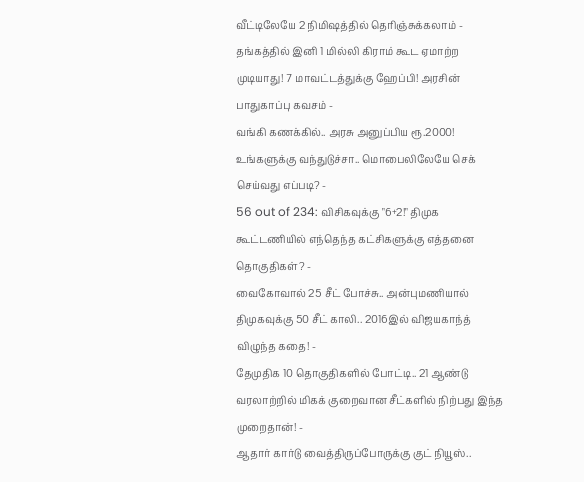வீட்டிலேயே 2 நிமிஷத்தில் தெரிஞ்சுக்கலாம் -
தங்கத்தில் இனி 1 மில்லி கிராம் கூட ஏமாற்ற முடியாது! 7 மாவட்டத்துக்கு ஹேப்பி! அரசின் பாதுகாப்பு கவசம் -
வங்கி கணக்கில்.. அரசு அனுப்பிய ரூ.2000! உங்களுக்கு வந்துடுச்சா.. மொபைலிலேயே செக் செய்வது எப்படி? -
56 out of 234: விசிகவுக்கு "6+2!" திமுக கூட்டணியில் எந்தெந்த கட்சிகளுக்கு எத்தனை தொகுதிகள்? -
வைகோவால் 25 சீட் போச்சு.. அன்புமணியால் திமுகவுக்கு 50 சீட் காலி.. 2016இல் விஜயகாந்த் விழுந்த கதை! -
தேமுதிக 10 தொகுதிகளில் போட்டி.. 21 ஆண்டு வரலாற்றில் மிகக் குறைவான சீட்களில் நிற்பது இந்த முறைதான்! -
ஆதார் கார்டு வைத்திருப்போருக்கு குட் நியூஸ்..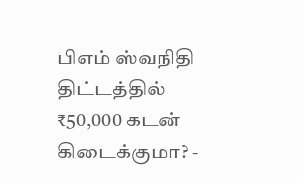பிஎம் ஸ்வநிதி திட்டத்தில் ₹50,000 கடன் கிடைக்குமா? -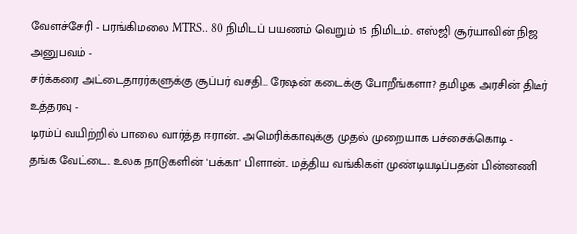வேளச்சேரி - பரங்கிமலை MTRS.. 80 நிமிடப் பயணம் வெறும் 15 நிமிடம்.. எஸ்ஜி சூர்யாவின் நிஜ அனுபவம் -
சர்க்கரை அட்டைதாரர்களுக்கு சூப்பர் வசதி… ரேஷன் கடைக்கு போறீங்களா? தமிழக அரசின் திடீர் உத்தரவு -
டிரம்ப் வயிற்றில் பாலை வார்த்த ஈரான்.. அமெரிக்காவுக்கு முதல் முறையாக பச்சைக்கொடி -
தங்க வேட்டை.. உலக நாடுகளின் 'பக்கா' பிளான்.. மத்திய வங்கிகள் முண்டியடிப்பதன் பின்னணி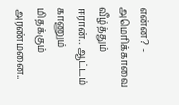என்ன? -
அமெரிக்காவை வீழ்த்தும் ஈரான்.. ஆட்டம் காணும் மிதக்கும் அரண்மனை..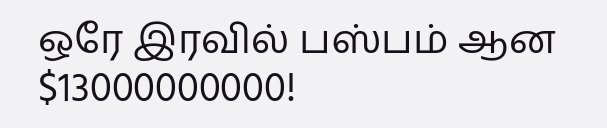ஒரே இரவில் பஸ்பம் ஆன $13000000000!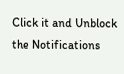Click it and Unblock the Notifications